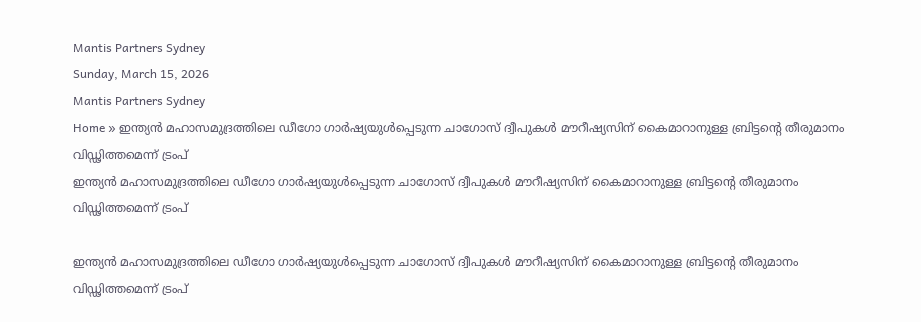Mantis Partners Sydney
Sunday, March 15, 2026
Mantis Partners Sydney
Home » ഇന്ത്യന്‍ മഹാസമുദ്രത്തിലെ ഡീഗോ ഗാര്‍ഷ്യയുള്‍പ്പെടുന്ന ചാഗോസ് ദ്വീപുകള്‍ മൗറീഷ്യസിന് കൈമാറാനുള്ള ബ്രിട്ടന്റെ തീരുമാനം വിഡ്ഢിത്തമെന്ന് ട്രംപ്
ഇന്ത്യന്‍ മഹാസമുദ്രത്തിലെ ഡീഗോ ഗാര്‍ഷ്യയുള്‍പ്പെടുന്ന ചാഗോസ് ദ്വീപുകള്‍ മൗറീഷ്യസിന് കൈമാറാനുള്ള ബ്രിട്ടന്റെ തീരുമാനം വിഡ്ഢിത്തമെന്ന് ട്രംപ്

ഇന്ത്യന്‍ മഹാസമുദ്രത്തിലെ ഡീഗോ ഗാര്‍ഷ്യയുള്‍പ്പെടുന്ന ചാഗോസ് ദ്വീപുകള്‍ മൗറീഷ്യസിന് കൈമാറാനുള്ള ബ്രിട്ടന്റെ തീരുമാനം വിഡ്ഢിത്തമെന്ന് ട്രംപ്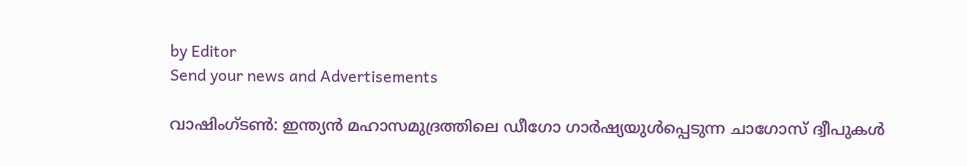by Editor
Send your news and Advertisements

വാഷിംഗ്‌ടൺ: ഇന്ത്യന്‍ മഹാസമുദ്രത്തിലെ ഡീഗോ ഗാര്‍ഷ്യയുള്‍പ്പെടുന്ന ചാഗോസ് ദ്വീപുകള്‍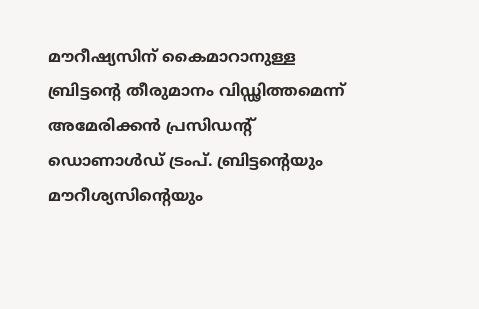മൗറീഷ്യസിന് കൈമാറാനുള്ള ബ്രിട്ടന്റെ തീരുമാനം വിഡ്ഢിത്തമെന്ന് അമേരിക്കൻ പ്രസിഡന്റ് ഡൊണാൾഡ് ട്രംപ്. ബ്രിട്ടന്റെയും മൗറീശ്യസിന്റെയും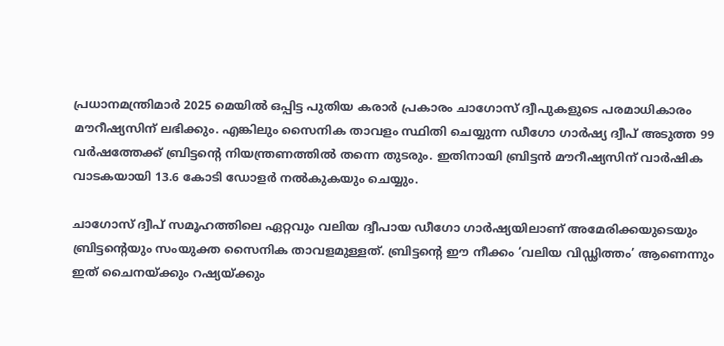പ്രധാനമന്ത്രിമാര്‍ 2025 മെയില്‍ ഒപ്പിട്ട പുതിയ കരാര്‍ പ്രകാരം ചാഗോസ് ദ്വീപുകളുടെ പരമാധികാരം മൗറീഷ്യസിന് ലഭിക്കും. എങ്കിലും സൈനിക താവളം സ്ഥിതി ചെയ്യുന്ന ഡീഗോ ഗാര്‍ഷ്യ ദ്വീപ് അടുത്ത 99 വര്‍ഷത്തേക്ക് ബ്രിട്ടന്റെ നിയന്ത്രണത്തില്‍ തന്നെ തുടരും. ഇതിനായി ബ്രിട്ടന്‍ മൗറീഷ്യസിന് വാര്‍ഷിക വാടകയായി 13.6 കോടി ഡോളര്‍ നല്‍കുകയും ചെയ്യും.

ചാഗോസ് ദ്വീപ് സമൂഹത്തിലെ ഏറ്റവും വലിയ ദ്വീപായ ഡീഗോ ഗാര്‍ഷ്യയിലാണ് അമേരിക്കയുടെയും ബ്രിട്ടന്റെയും സംയുക്ത സൈനിക താവളമുള്ളത്. ബ്രിട്ടന്റെ ഈ നീക്കം ‘വലിയ വിഡ്ഢിത്തം’ ആണെന്നും ഇത് ചൈനയ്ക്കും റഷ്യയ്ക്കും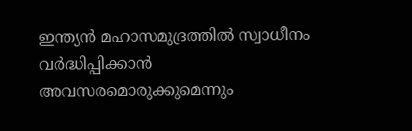ഇന്ത്യന്‍ മഹാസമുദ്രത്തില്‍ സ്വാധീനം വര്‍ദ്ധിപ്പിക്കാന്‍ അവസരമൊരുക്കുമെന്നും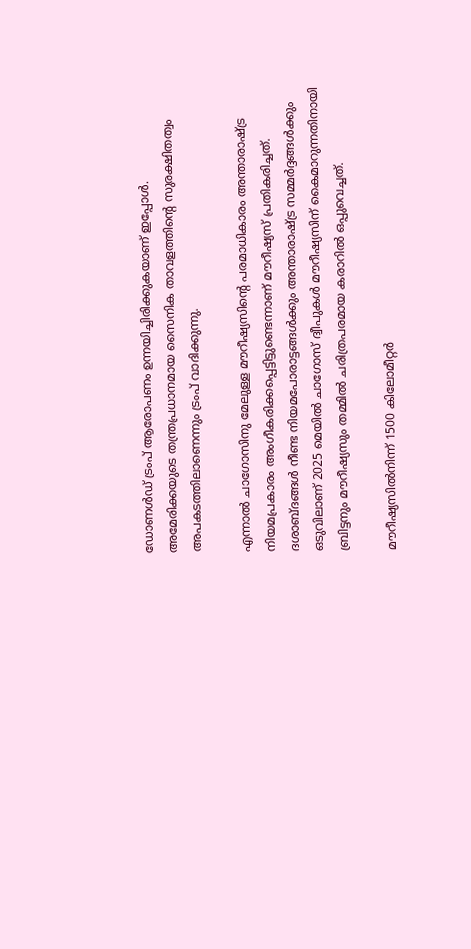ഡോണള്‍ഡ് ട്രംപ് ആരോപണം ഉന്നയിച്ചിരിക്കുകയാണ് ഇപ്പോള്‍. അമേരിക്കയുടെ തന്ത്രപ്രധാനമായ സൈനിക താവളത്തിന്റെ സുരക്ഷിതത്വം അപകടത്തിലാണെന്നും ട്രംപ് വാദിക്കുന്നു.

എന്നാൽ ചാഗോസിനു മേലുള്ള മൗറീഷ്യസിന്റെ പരമാധികാരം അന്താരാഷ്ട്ര നിയമപ്രകാരം അംഗീകരിക്കപ്പെട്ടിട്ടുണ്ടെന്നാണ് മൗറീഷ്യസ് പ്രതികരിച്ചത്. ദശാബ്ദങ്ങള്‍ നീണ്ട നിയമപോരാട്ടങ്ങള്‍ക്കും അന്താരാഷ്ട്ര സമ്മര്‍ദ്ദങ്ങള്‍ക്കും ഒടുവിലാണ് 2025 മെയില്‍ ചാഗോസ് ദ്വീപുകള്‍ മൗറീഷ്യസിന് കൈമാറുന്നതിനായി ബ്രിട്ടനും മൗറീഷ്യസും തമ്മില്‍ ചരിത്രപരമായ കരാറില്‍ ഒപ്പുവെച്ചത്.

മൗറീഷ്യസിൽനിന്ന് 1500 കിലോമീറ്റർ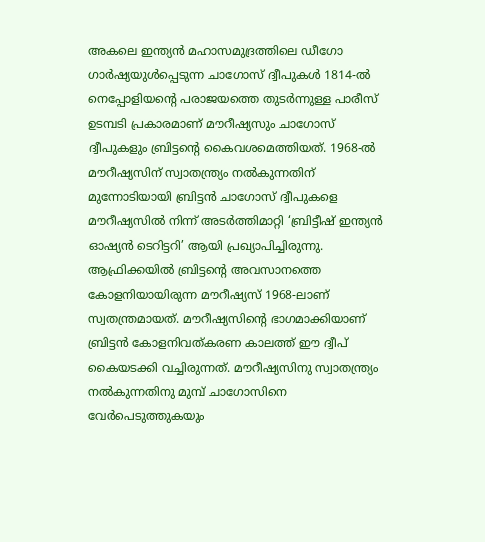അകലെ ഇന്ത്യന്‍ മഹാസമുദ്രത്തിലെ ഡീഗോ ഗാര്‍ഷ്യയുള്‍പ്പെടുന്ന ചാഗോസ് ദ്വീപുകള്‍ 1814-ല്‍ നെപ്പോളിയന്റെ പരാജയത്തെ തുടര്‍ന്നുള്ള പാരീസ് ഉടമ്പടി പ്രകാരമാണ് മൗറീഷ്യസും ചാഗോസ് ദ്വീപുകളും ബ്രിട്ടന്റെ കൈവശമെത്തിയത്. 1968-ല്‍ മൗറീഷ്യസിന് സ്വാതന്ത്ര്യം നല്‍കുന്നതിന് മുന്നോടിയായി ബ്രിട്ടന്‍ ചാഗോസ് ദ്വീപുകളെ മൗറീഷ്യസില്‍ നിന്ന് അടര്‍ത്തിമാറ്റി ‘ബ്രിട്ടീഷ് ഇന്ത്യന്‍ ഓഷ്യന്‍ ടെറിട്ടറി’ ആയി പ്രഖ്യാപിച്ചിരുന്നു. ആഫ്രിക്കയിൽ ബ്രിട്ടൻ്റെ അവസാനത്തെ കോളനിയായിരുന്ന മൗറീഷ്യസ് 1968-ലാണ് സ്വതന്ത്രമായത്. മൗറീഷ്യസിന്റെ ഭാഗമാക്കിയാണ് ബ്രിട്ടൻ കോളനിവത്കരണ കാലത്ത് ഈ ദ്വീപ് കൈയടക്കി വച്ചിരുന്നത്. മൗറീഷ്യസിനു സ്വാതന്ത്ര്യം നൽകുന്നതിനു മുമ്പ് ചാഗോസിനെ വേർപെടുത്തുകയും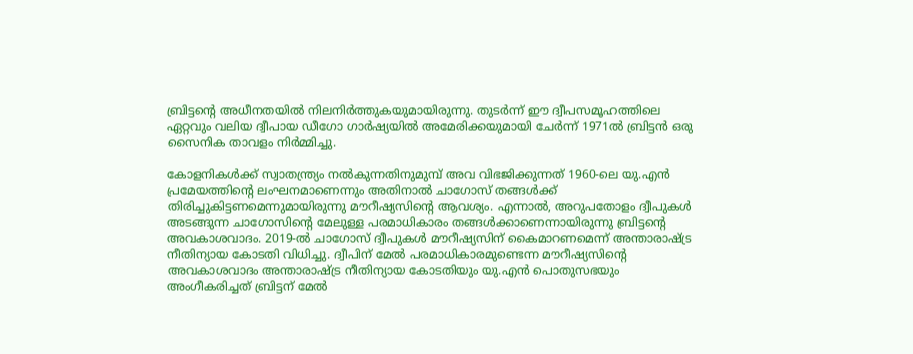ബ്രിട്ടൻ്റെ അധീനതയിൽ നിലനിർത്തുകയുമായിരുന്നു. തുടര്‍ന്ന് ഈ ദ്വീപസമൂഹത്തിലെ ഏറ്റവും വലിയ ദ്വീപായ ഡീഗോ ഗാര്‍ഷ്യയില്‍ അമേരിക്കയുമായി ചേര്‍ന്ന് 1971ല്‍ ബ്രിട്ടന്‍ ഒരു സൈനിക താവളം നിര്‍മ്മിച്ചു.

കോളനികൾക്ക് സ്വാതന്ത്ര്യം നൽകുന്നതിനുമുമ്പ് അവ വിഭജിക്കുന്നത് 1960-ലെ യു.എൻ പ്രമേയത്തിന്റെ ലംഘനമാണെന്നും അതിനാൽ ചാഗോസ് തങ്ങൾക്ക് തിരിച്ചുകിട്ടണമെന്നുമായിരുന്നു മൗറീഷ്യസിന്റെ ആവശ്യം. എന്നാൽ, അറുപതോളം ദ്വീപുകൾ അടങ്ങുന്ന ചാഗോസിൻ്റെ മേലുള്ള പരമാധികാരം തങ്ങൾക്കാണെന്നായിരുന്നു ബ്രിട്ടൻ്റെ അവകാശവാദം. 2019-ല്‍ ചാഗോസ് ദ്വീപുകള്‍ മൗറീഷ്യസിന് കൈമാറണമെന്ന് അന്താരാഷ്ട്ര നീതിന്യായ കോടതി വിധിച്ചു. ദ്വീപിന് മേൽ പരമാധികാരമുണ്ടെന്ന മൗറീഷ്യസിൻ്റെ അവകാശവാദം അന്താരാഷ്ട്ര നീതിന്യായ കോടതിയും യു.എൻ പൊതുസഭയും അംഗീകരിച്ചത് ബ്രിട്ടന് മേൽ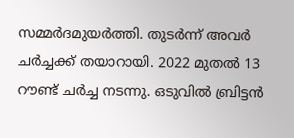സമ്മർദമുയർത്തി. തുടർന്ന് അവർ ചർച്ചക്ക് തയാറായി. 2022 മുതൽ 13 റൗണ്ട് ചർച്ച നടന്നു. ഒടുവിൽ ബ്രിട്ടൻ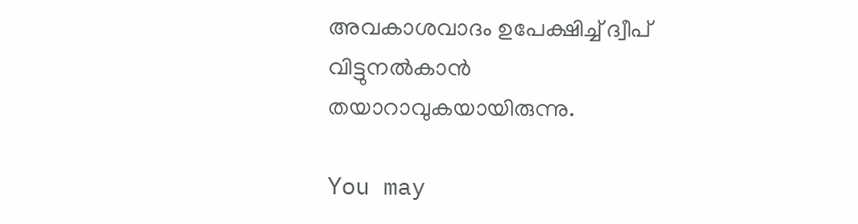അവകാശവാദം ഉപേക്ഷിച്ച് ദ്വീപ് വിട്ടുനൽകാൻ തയാറാവുകയായിരുന്നു.

You may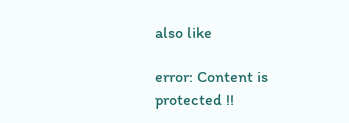also like

error: Content is protected !!